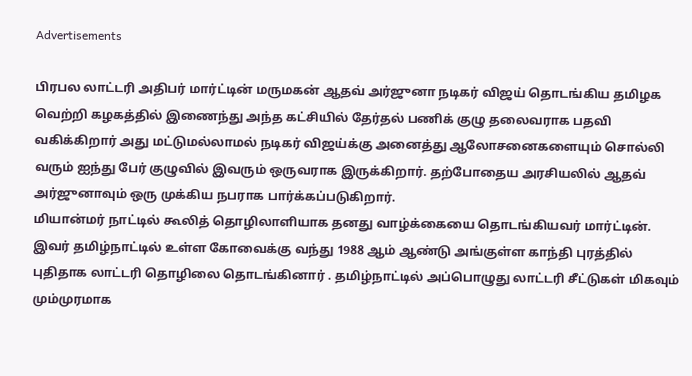Advertisements

பிரபல லாட்டரி அதிபர் மார்ட்டின் மருமகன் ஆதவ் அர்ஜுனா நடிகர் விஜய் தொடங்கிய தமிழக வெற்றி கழகத்தில் இணைந்து அந்த கட்சியில் தேர்தல் பணிக் குழு தலைவராக பதவி வகிக்கிறார் அது மட்டுமல்லாமல் நடிகர் விஜய்க்கு அனைத்து ஆலோசனைகளையும் சொல்லி வரும் ஐந்து பேர் குழுவில் இவரும் ஒருவராக இருக்கிறார். தற்போதைய அரசியலில் ஆதவ் அர்ஜுனாவும் ஒரு முக்கிய நபராக பார்க்கப்படுகிறார்.
மியான்மர் நாட்டில் கூலித் தொழிலாளியாக தனது வாழ்க்கையை தொடங்கியவர் மார்ட்டின். இவர் தமிழ்நாட்டில் உள்ள கோவைக்கு வந்து 1988 ஆம் ஆண்டு அங்குள்ள காந்தி புரத்தில் புதிதாக லாட்டரி தொழிலை தொடங்கினார் . தமிழ்நாட்டில் அப்பொழுது லாட்டரி சீட்டுகள் மிகவும் மும்முரமாக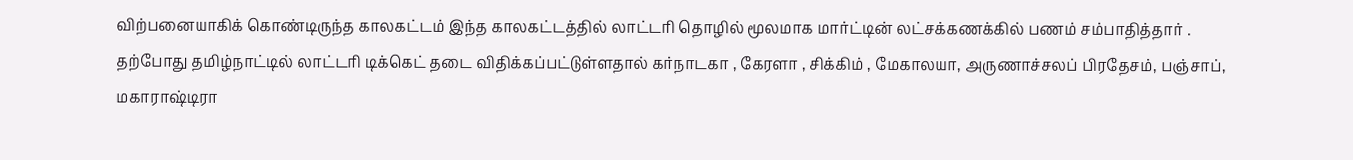விற்பனையாகிக் கொண்டிருந்த காலகட்டம் இந்த காலகட்டத்தில் லாட்டரி தொழில் மூலமாக மார்ட்டின் லட்சக்கணக்கில் பணம் சம்பாதித்தார் .
தற்போது தமிழ்நாட்டில் லாட்டரி டிக்கெட் தடை விதிக்கப்பட்டுள்ளதால் கர்நாடகா , கேரளா , சிக்கிம் , மேகாலயா, அருணாச்சலப் பிரதேசம், பஞ்சாப், மகாராஷ்டிரா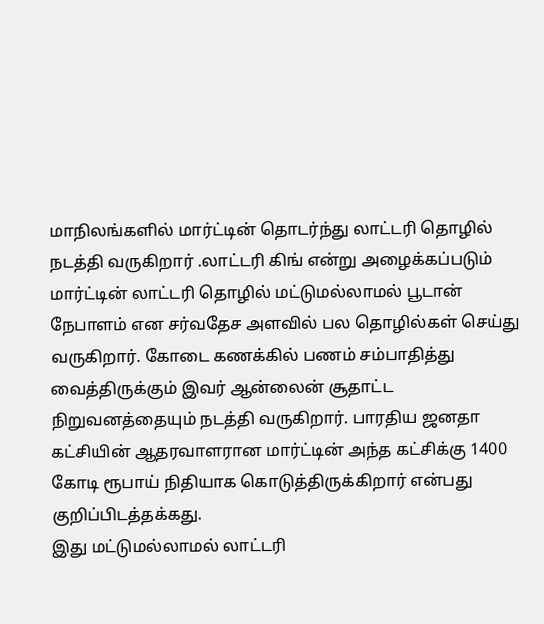மாநிலங்களில் மார்ட்டின் தொடர்ந்து லாட்டரி தொழில் நடத்தி வருகிறார் .லாட்டரி கிங் என்று அழைக்கப்படும் மார்ட்டின் லாட்டரி தொழில் மட்டுமல்லாமல் பூடான் நேபாளம் என சர்வதேச அளவில் பல தொழில்கள் செய்து வருகிறார். கோடை கணக்கில் பணம் சம்பாதித்து வைத்திருக்கும் இவர் ஆன்லைன் சூதாட்ட நிறுவனத்தையும் நடத்தி வருகிறார். பாரதிய ஜனதா கட்சியின் ஆதரவாளரான மார்ட்டின் அந்த கட்சிக்கு 1400 கோடி ரூபாய் நிதியாக கொடுத்திருக்கிறார் என்பது குறிப்பிடத்தக்கது.
இது மட்டுமல்லாமல் லாட்டரி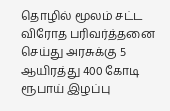தொழில் மூலம் சட்ட விரோத பரிவர்த்தனை செய்து அரசுக்கு 5 ஆயிரத்து 400 கோடி ரூபாய் இழப்பு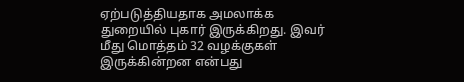ஏற்படுத்தியதாக அமலாக்க துறையில் புகார் இருக்கிறது. இவர் மீது மொத்தம் 32 வழக்குகள் இருக்கின்றன என்பது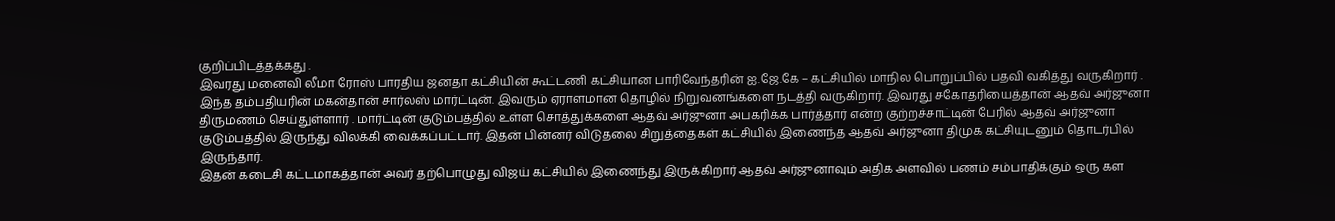குறிப்பிடத்தக்கது .
இவரது மனைவி லீமா ரோஸ் பாரதிய ஜனதா கட்சியின் கூட்டணி கட்சியான பாரிவேந்தரின் ஐ.ஜே.கே – கட்சியில் மாநில பொறுப்பில் பதவி வகித்து வருகிறார் .
இந்த தம்பதியரின் மகன்தான் சார்லஸ் மார்ட்டின். இவரும் ஏராளமான தொழில் நிறுவனங்களை நடத்தி வருகிறார். இவரது சகோதரியைத்தான் ஆதவ் அர்ஜுனா திருமணம் செய்துள்ளார் . மார்ட்டின் குடும்பத்தில் உள்ள சொத்துக்களை ஆதவ் அர்ஜுனா அபகரிக்க பார்த்தார் என்ற குற்றச்சாட்டின் பேரில் ஆதவ் அர்ஜுனா குடும்பத்தில் இருந்து விலக்கி வைக்கப்பட்டார். இதன் பின்னர் விடுதலை சிறுத்தைகள் கட்சியில் இணைந்த ஆதவ் அர்ஜுனா திமுக கட்சியுடனும் தொடர்பில் இருந்தார்.
இதன் கடைசி கட்டமாகத்தான் அவர் தற்பொழுது விஜய் கட்சியில் இணைந்து இருக்கிறார் ஆதவ் அர்ஜுனாவும் அதிக அளவில் பணம் சம்பாதிக்கும் ஒரு கள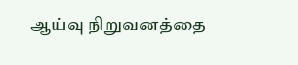ஆய்வு நிறுவனத்தை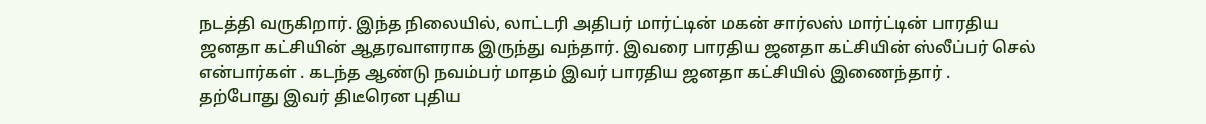நடத்தி வருகிறார். இந்த நிலையில், லாட்டரி அதிபர் மார்ட்டின் மகன் சார்லஸ் மார்ட்டின் பாரதிய ஜனதா கட்சியின் ஆதரவாளராக இருந்து வந்தார். இவரை பாரதிய ஜனதா கட்சியின் ஸ்லீப்பர் செல் என்பார்கள் . கடந்த ஆண்டு நவம்பர் மாதம் இவர் பாரதிய ஜனதா கட்சியில் இணைந்தார் .
தற்போது இவர் திடீரென புதிய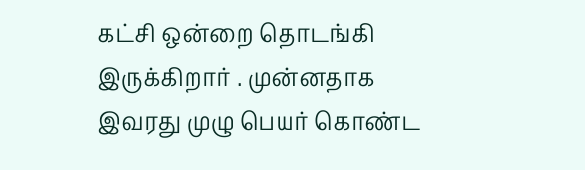கட்சி ஒன்றை தொடங்கி இருக்கிறார் . முன்னதாக இவரது முழு பெயர் கொண்ட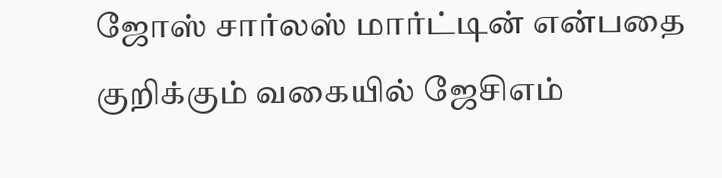ஜோஸ் சார்லஸ் மார்ட்டின் என்பதை குறிக்கும் வகையில் ஜேசிஎம்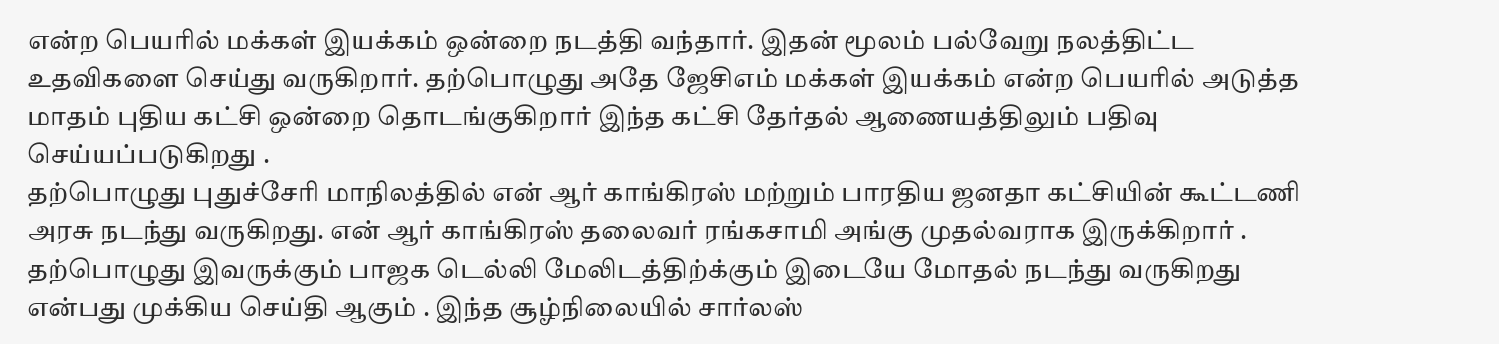என்ற பெயரில் மக்கள் இயக்கம் ஒன்றை நடத்தி வந்தார். இதன் மூலம் பல்வேறு நலத்திட்ட உதவிகளை செய்து வருகிறார். தற்பொழுது அதே ஜேசிஎம் மக்கள் இயக்கம் என்ற பெயரில் அடுத்த மாதம் புதிய கட்சி ஒன்றை தொடங்குகிறார் இந்த கட்சி தேர்தல் ஆணையத்திலும் பதிவு செய்யப்படுகிறது .
தற்பொழுது புதுச்சேரி மாநிலத்தில் என் ஆர் காங்கிரஸ் மற்றும் பாரதிய ஜனதா கட்சியின் கூட்டணி அரசு நடந்து வருகிறது. என் ஆர் காங்கிரஸ் தலைவர் ரங்கசாமி அங்கு முதல்வராக இருக்கிறார் . தற்பொழுது இவருக்கும் பாஜக டெல்லி மேலிடத்திற்க்கும் இடையே மோதல் நடந்து வருகிறது என்பது முக்கிய செய்தி ஆகும் . இந்த சூழ்நிலையில் சார்லஸ்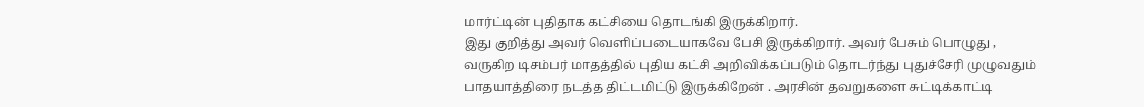மார்ட்டின் புதிதாக கட்சியை தொடங்கி இருக்கிறார்.
இது குறித்து அவர் வெளிப்படையாகவே பேசி இருக்கிறார். அவர் பேசும் பொழுது , வருகிற டிசம்பர் மாதத்தில் புதிய கட்சி அறிவிக்கப்படும் தொடர்ந்து புதுச்சேரி முழுவதும் பாதயாத்திரை நடத்த திட்டமிட்டு இருக்கிறேன் . அரசின் தவறுகளை சுட்டிக்காட்டி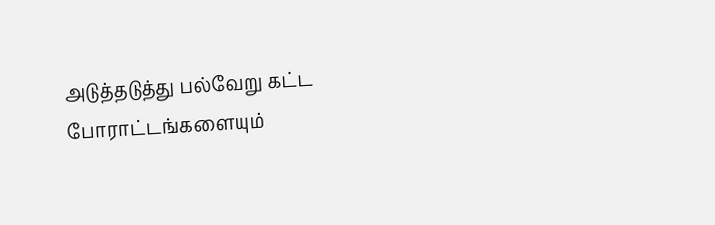அடுத்தடுத்து பல்வேறு கட்ட போராட்டங்களையும்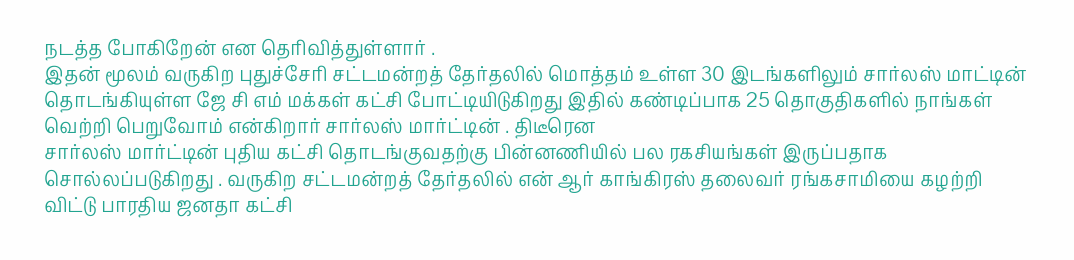நடத்த போகிறேன் என தெரிவித்துள்ளார் .
இதன் மூலம் வருகிற புதுச்சேரி சட்டமன்றத் தேர்தலில் மொத்தம் உள்ள 30 இடங்களிலும் சார்லஸ் மாட்டின் தொடங்கியுள்ள ஜே சி எம் மக்கள் கட்சி போட்டியிடுகிறது இதில் கண்டிப்பாக 25 தொகுதிகளில் நாங்கள் வெற்றி பெறுவோம் என்கிறார் சார்லஸ் மார்ட்டின் . திடீரென
சார்லஸ் மார்ட்டின் புதிய கட்சி தொடங்குவதற்கு பின்னணியில் பல ரகசியங்கள் இருப்பதாக சொல்லப்படுகிறது . வருகிற சட்டமன்றத் தேர்தலில் என் ஆர் காங்கிரஸ் தலைவர் ரங்கசாமியை கழற்றி விட்டு பாரதிய ஜனதா கட்சி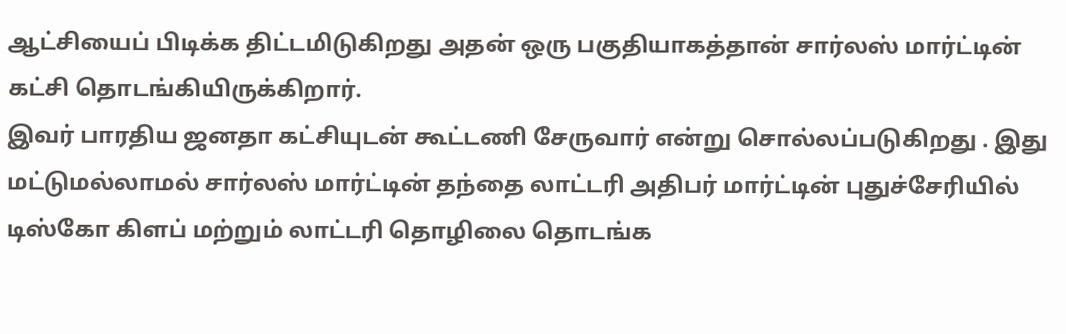ஆட்சியைப் பிடிக்க திட்டமிடுகிறது அதன் ஒரு பகுதியாகத்தான் சார்லஸ் மார்ட்டின் கட்சி தொடங்கியிருக்கிறார்.
இவர் பாரதிய ஜனதா கட்சியுடன் கூட்டணி சேருவார் என்று சொல்லப்படுகிறது . இது மட்டுமல்லாமல் சார்லஸ் மார்ட்டின் தந்தை லாட்டரி அதிபர் மார்ட்டின் புதுச்சேரியில் டிஸ்கோ கிளப் மற்றும் லாட்டரி தொழிலை தொடங்க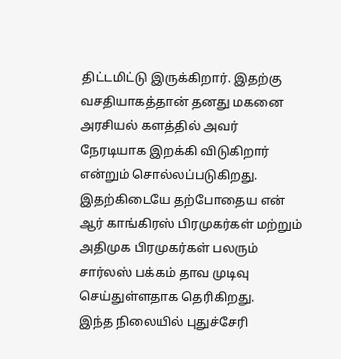திட்டமிட்டு இருக்கிறார். இதற்கு வசதியாகத்தான் தனது மகனை அரசியல் களத்தில் அவர் நேரடியாக இறக்கி விடுகிறார் என்றும் சொல்லப்படுகிறது. இதற்கிடையே தற்போதைய என் ஆர் காங்கிரஸ் பிரமுகர்கள் மற்றும் அதிமுக பிரமுகர்கள் பலரும் சார்லஸ் பக்கம் தாவ முடிவு செய்துள்ளதாக தெரிகிறது.
இந்த நிலையில் புதுச்சேரி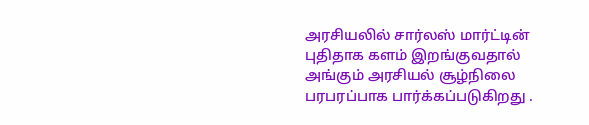அரசியலில் சார்லஸ் மார்ட்டின் புதிதாக களம் இறங்குவதால் அங்கும் அரசியல் சூழ்நிலை பரபரப்பாக பார்க்கப்படுகிறது .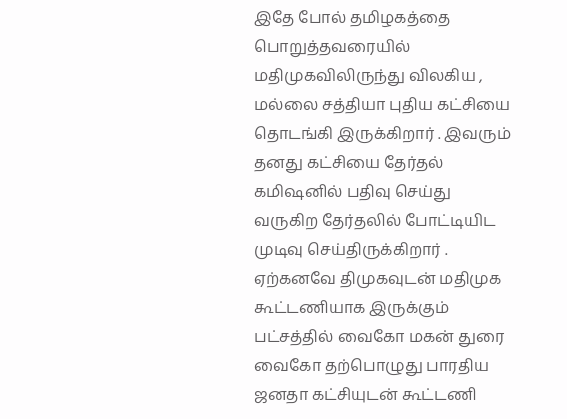இதே போல் தமிழகத்தை பொறுத்தவரையில் மதிமுகவிலிருந்து விலகிய , மல்லை சத்தியா புதிய கட்சியை தொடங்கி இருக்கிறார் . இவரும் தனது கட்சியை தேர்தல் கமிஷனில் பதிவு செய்து வருகிற தேர்தலில் போட்டியிட முடிவு செய்திருக்கிறார் .
ஏற்கனவே திமுகவுடன் மதிமுக கூட்டணியாக இருக்கும் பட்சத்தில் வைகோ மகன் துரை வைகோ தற்பொழுது பாரதிய ஜனதா கட்சியுடன் கூட்டணி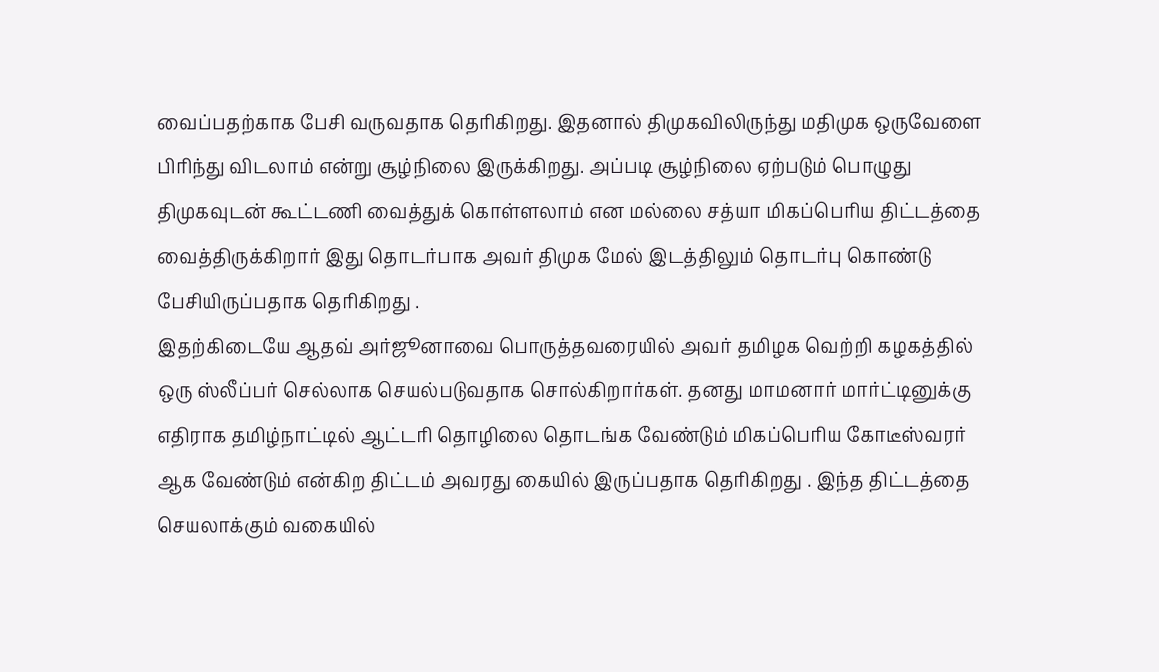வைப்பதற்காக பேசி வருவதாக தெரிகிறது. இதனால் திமுகவிலிருந்து மதிமுக ஒருவேளை பிரிந்து விடலாம் என்று சூழ்நிலை இருக்கிறது. அப்படி சூழ்நிலை ஏற்படும் பொழுது திமுகவுடன் கூட்டணி வைத்துக் கொள்ளலாம் என மல்லை சத்யா மிகப்பெரிய திட்டத்தை வைத்திருக்கிறார் இது தொடர்பாக அவர் திமுக மேல் இடத்திலும் தொடர்பு கொண்டு பேசியிருப்பதாக தெரிகிறது .
இதற்கிடையே ஆதவ் அர்ஜூனாவை பொருத்தவரையில் அவர் தமிழக வெற்றி கழகத்தில் ஒரு ஸ்லீப்பர் செல்லாக செயல்படுவதாக சொல்கிறார்கள். தனது மாமனார் மார்ட்டினுக்கு எதிராக தமிழ்நாட்டில் ஆட்டரி தொழிலை தொடங்க வேண்டும் மிகப்பெரிய கோடீஸ்வரர் ஆக வேண்டும் என்கிற திட்டம் அவரது கையில் இருப்பதாக தெரிகிறது . இந்த திட்டத்தை செயலாக்கும் வகையில்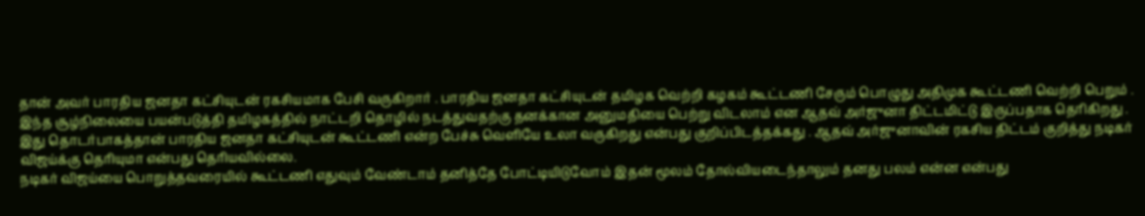தான் அவர் பாரதிய ஜனதா கட்சியுடன் ரகசியமாக பேசி வருகிறார் . பாரதிய ஜனதா கட்சியுடன் தமிழக வெற்றி கழகம் கூட்டணி சேரும் பொழுது அதிமுக கூட்டணி வெற்றி பெறும் .
இந்த சூழ்நிலையை பயன்படுத்தி தமிழகத்தில் நாட்டறி தொழில் நடத்துவதற்கு தனக்கான அனுமதியை பெற்று விடலாம் என ஆதவ் அர்ஜுனா திட்டமிட்டு இருப்பதாக தெரிகிறது . இது தொடர்பாகத்தான் பாரதிய ஜனதா கட்சியுடன் கூட்டணி என்ற பேச்சு வெளியே உலா வருகிறது என்பது குறிப்பிடத்தக்கது . ஆதவ் அர்ஜுனாவின் ரகசிய திட்டம் குறித்து நடிகர் விஜய்க்கு தெரியுமா என்பது தெரியவில்லை.
நடிகர் விஜய்யை பொறுத்தவரையில் கூட்டணி எதுவும் வேண்டாம் தனித்தே போட்டியிடுவோம் இதன் மூலம் தோல்வியடைந்தாலும் தனது பலம் என்ன என்பது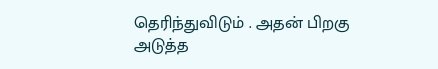தெரிந்துவிடும் . அதன் பிறகு அடுத்த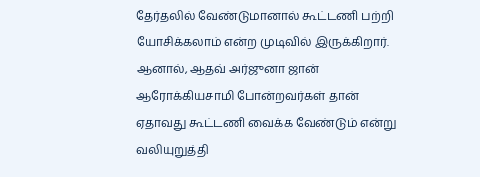தேர்தலில் வேண்டுமானால் கூட்டணி பற்றி யோசிக்கலாம் என்ற முடிவில் இருக்கிறார். ஆனால், ஆதவ் அர்ஜுனா ஜான் ஆரோக்கியசாமி போன்றவர்கள் தான் ஏதாவது கூட்டணி வைக்க வேண்டும் என்று வலியுறுத்தி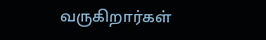வருகிறார்கள்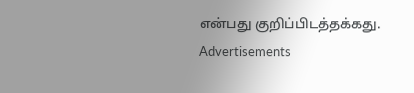என்பது குறிப்பிடத்தக்கது.
Advertisements